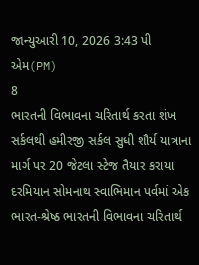જાન્યુઆરી 10, 2026 3:43 પી એમ(PM)
8
ભારતની વિભાવના ચરિતાર્થ કરતા શંખ સર્કલથી હમીરજી સર્કલ સુધી શૌર્ય યાત્રાના માર્ગ પર 20 જેટલા સ્ટેજ તૈયાર કરાયા
દરમિયાન સોમનાથ સ્વાભિમાન પર્વમાં એક ભારત-શ્રેષ્ઠ ભારતની વિભાવના ચરિતાર્થ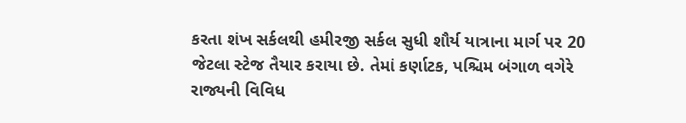કરતા શંખ સર્કલથી હમીરજી સર્કલ સુધી શૌર્ય યાત્રાના માર્ગ પર 20 જેટલા સ્ટેજ તૈયાર કરાયા છે. તેમાં કર્ણાટક, પશ્ચિમ બંગાળ વગેરે રાજ્યની વિવિધ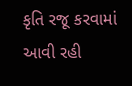કૃતિ રજૂ કરવામાં આવી રહી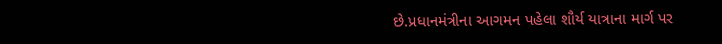છે.પ્રધાનમંત્રીના આગમન પહેલા શૌર્ય યાત્રાના માર્ગ પર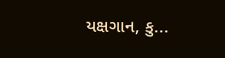યક્ષગાન, કુ...